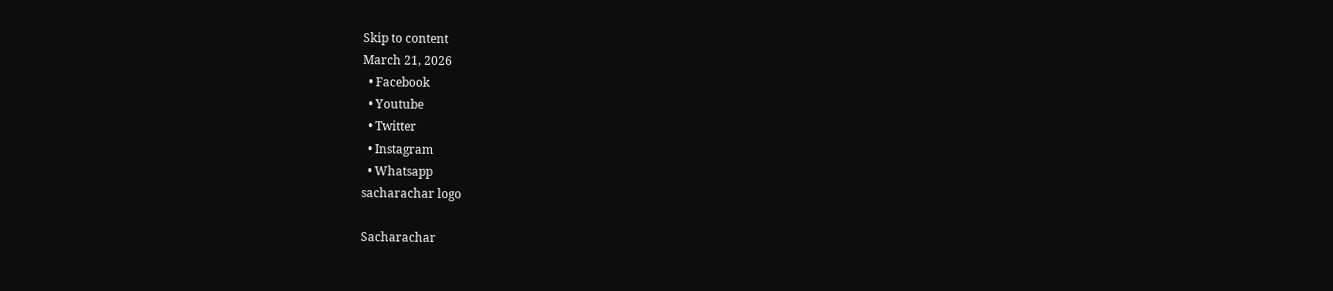Skip to content
March 21, 2026
  • Facebook
  • Youtube
  • Twitter
  • Instagram
  • Whatsapp
sacharachar logo

Sacharachar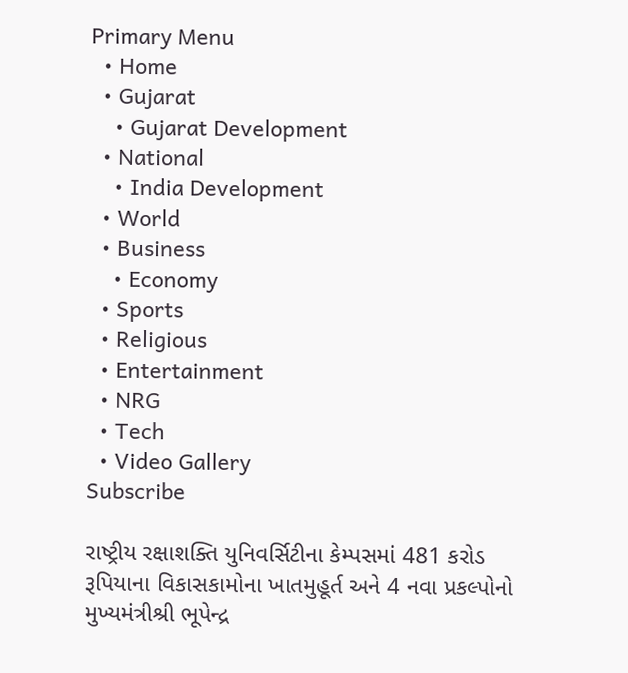Primary Menu
  • Home
  • Gujarat
    • Gujarat Development
  • National
    • India Development
  • World
  • Business
    • Economy
  • Sports
  • Religious
  • Entertainment
  • NRG
  • Tech
  • Video Gallery
Subscribe

રાષ્ટ્રીય રક્ષાશક્તિ યુનિવર્સિટીના કેમ્પસમાં 481 કરોડ રૂપિયાના વિકાસકામોના ખાતમુહૂર્ત અને 4 નવા પ્રકલ્પોનો મુખ્યમંત્રીશ્રી ભૂપેન્દ્ર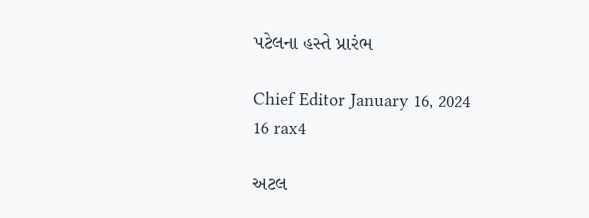પટેલના હસ્તે પ્રારંભ

Chief Editor January 16, 2024
16 rax4

અટલ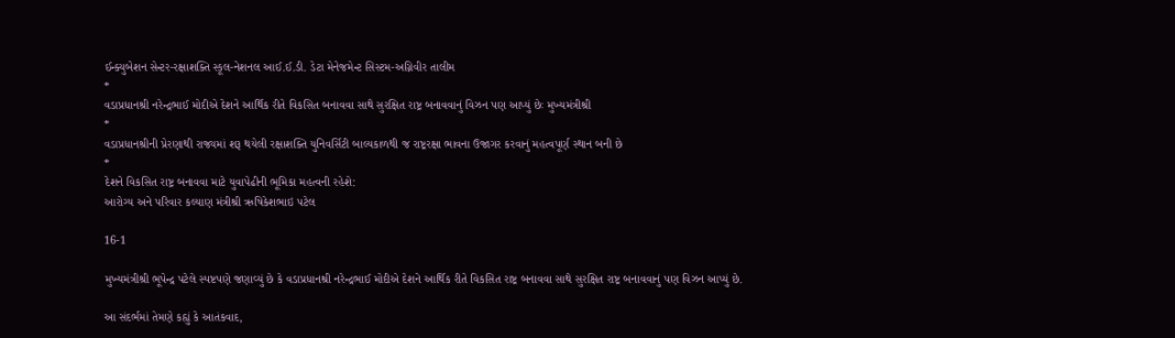ઈન્ક્યુબેશન સેન્ટર-રક્ષાશક્તિ સ્કૂલ-નેશનલ આઈ.ઈ.ડી. ડેટા મેનેજમેન્ટ સિસ્ટમ-અગ્નિવીર તાલીમ
*
વડાપ્રધાનશ્રી નરેન્દ્રભાઈ મોદીએ દેશને આર્થિક રીતે વિકસિત બનાવવા સાથે સુરક્ષિત રાષ્ટ્ર બનાવવાનું વિઝન પણ આપ્યું છેઃ મુખ્યમંત્રીશ્રી
*
વડાપ્રધાનશ્રીની પ્રેરણાથી રાજ્યમાં શરૂ થયેલી રક્ષાશક્તિ યુનિવર્સિટી બાલ્યકાળથી જ રાષ્ટ્રરક્ષા ભાવના ઉજાગર કરવાનું મહત્વપૂર્ણ સ્થાન બની છે
*
દેશને વિકસિત રાષ્ટ્ર બનાવવા માટે યુવાપેઢીની ભૂમિકા મહત્વની રહેશે:
આરોગ્ય અને પરિવાર કલ્યાણ મંત્રીશ્રી ઋષિકેશભાઇ પટેલ

16-1

મુખ્યમંત્રીશ્રી ભૂપેન્દ્ર પટેલે સ્પષ્ટપણે જણાવ્યું છે કે વડાપ્રધાનશ્રી નરેન્દ્રભાઈ મોદીએ દેશને આર્થિક રીતે વિકસિત રાષ્ટ્ર બનાવવા સાથે સુરક્ષિત રાષ્ટ્ર બનાવવાનું પણ વિઝન આપ્યું છે.

આ સંદર્ભમાં તેમણે કહ્યું કે આતંકવાદ,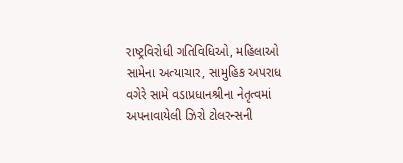રાષ્ટ્રવિરોધી ગતિવિધિઓ, મહિલાઓ સામેના અત્યાચાર, સામુહિક અપરાધ વગેરે સામે વડાપ્રધાનશ્રીના નેતૃત્વમાં અપનાવાયેલી ઝિરો ટોલરન્સની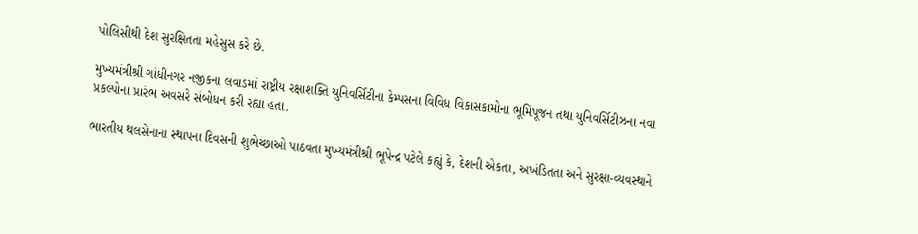પોલિસીથી દેશ સુરક્ષિતતા મહેસુસ કરે છે.

મુખ્યમંત્રીશ્રી ગાંધીનગર નજીકના લવાડમાં રાષ્ટ્રીય રક્ષાશક્તિ યુનિવર્સિટીના કેમ્પસના વિવિધ વિકાસકામોના ભૂમિપૂજન તથા યુનિવર્સિટીઝના નવા પ્રકલ્પોના પ્રારંભ અવસરે સંબોધન કરી રહ્યા હતા.

ભારતીય થલસેનાના સ્થાપના દિવસની શુભેચ્છાઓ પાઠવતા મુખ્યમંત્રીશ્રી ભૂપેન્દ્ર પટેલે કહ્યું કે, દેશની એકતા, અખંડિતતા અને સુરક્ષા-વ્યવસ્થાને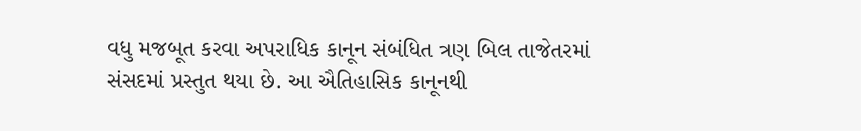વધુ મજબૂત કરવા અપરાધિક કાનૂન સંબંધિત ત્રણ બિલ તાજેતરમાં સંસદમાં પ્રસ્તુત થયા છે. આ ઐતિહાસિક કાનૂનથી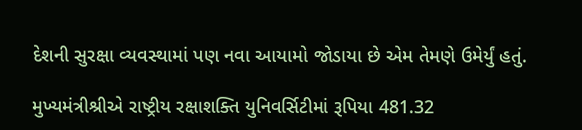દેશની સુરક્ષા વ્યવસ્થામાં પણ નવા આયામો જોડાયા છે એમ તેમણે ઉમેર્યું હતું.

મુખ્યમંત્રીશ્રીએ રાષ્ટ્રીય રક્ષાશક્તિ યુનિવર્સિટીમાં રૂપિયા 481.32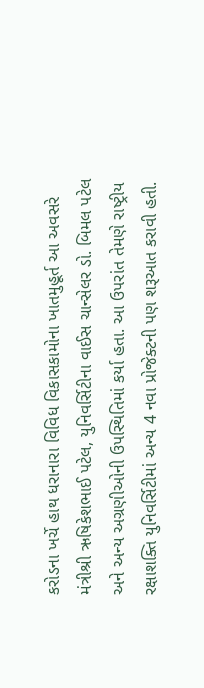કરોડના ખર્ચે હાથ ધરાનારા વિવિધ વિકાસકામોના ખાતમુહૂર્ત આ અવસરે મંત્રીશ્રી ઋષિકેશભાઈ પટેલ, યુનિવર્સિટીના વાઈસ ચાન્સેલર ડો. બિમલ પટેલ અને અન્ય અગ્રણીઓની ઉપસ્થિતિમાં કર્યા હતા. આ ઉપરાંત તેમણે રાષ્ટ્રીય રક્ષાશક્તિ યુનિવર્સિટીમાં અન્ય 4 નવા પ્રોજેક્ટની પણ શરૂઆત કરાવી હતી.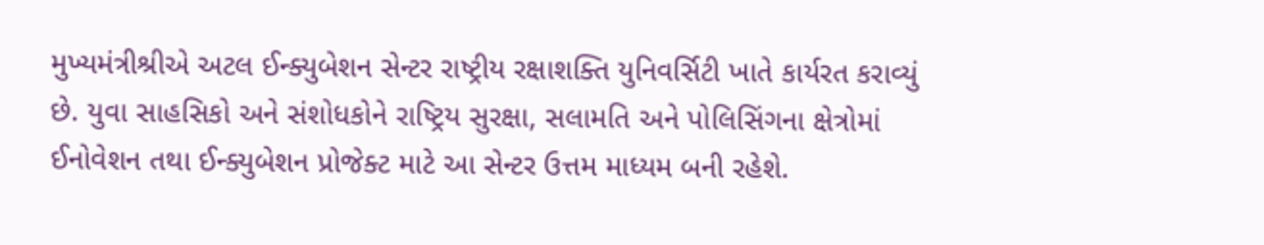મુખ્યમંત્રીશ્રીએ અટલ ઈન્ક્યુબેશન સેન્ટર રાષ્ટ્રીય રક્ષાશક્તિ યુનિવર્સિટી ખાતે કાર્યરત કરાવ્યું છે. યુવા સાહસિકો અને સંશોધકોને રાષ્ટ્રિય સુરક્ષા, સલામતિ અને પોલિસિંગના ક્ષેત્રોમાં ઈનોવેશન તથા ઈન્ક્યુબેશન પ્રોજેક્ટ માટે આ સેન્ટર ઉત્તમ માધ્યમ બની રહેશે.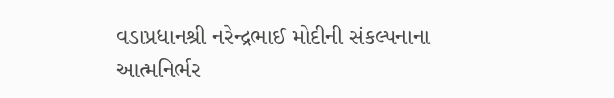વડાપ્રધાનશ્રી નરેન્દ્રભાઈ મોદીની સંકલ્પનાના આત્મનિર્ભર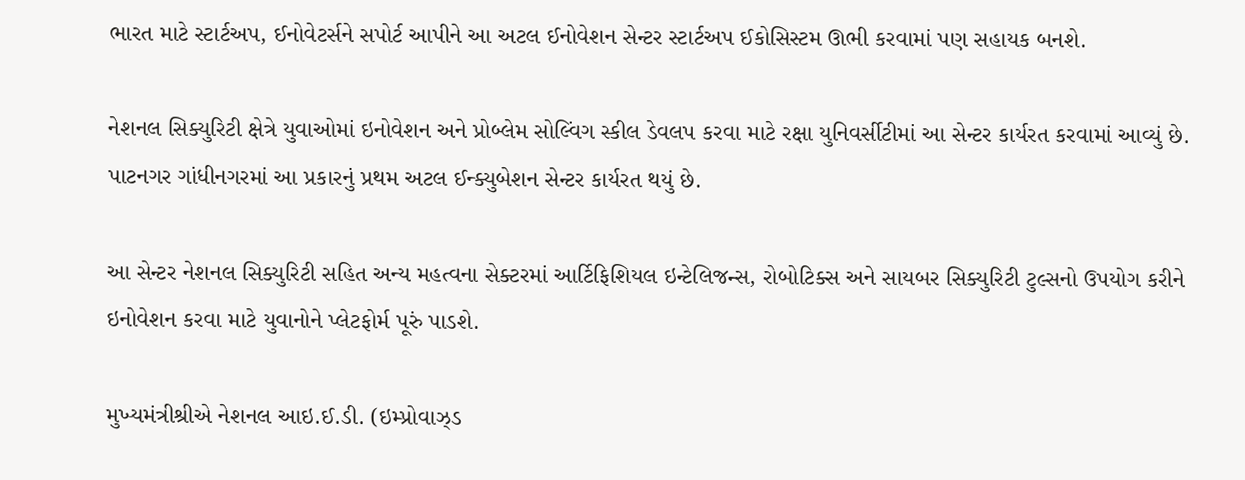ભારત માટે સ્ટાર્ટઅપ, ઈનોવેટર્સને સપોર્ટ આપીને આ અટલ ઈનોવેશન સેન્ટર સ્ટાર્ટઅપ ઈકોસિસ્ટમ ઊભી કરવામાં પણ સહાયક બનશે.

નેશનલ સિક્યુરિટી ક્ષેત્રે યુવાઓમાં ઇનોવેશન અને પ્રોબ્લેમ સોલ્વિંગ સ્કીલ ડેવલપ કરવા માટે રક્ષા યુનિવર્સીટીમાં આ સેન્ટર કાર્યરત કરવામાં આવ્યું છે. પાટનગર ગાંધીનગરમાં આ પ્રકારનું પ્રથમ અટલ ઈન્ક્યુબેશન સેન્ટર કાર્યરત થયું છે.

આ સેન્ટર નેશનલ સિક્યુરિટી સહિત અન્ય મહત્વના સેક્ટરમાં આર્ટિફિશિયલ ઇન્ટેલિજન્સ, રોબોટિક્સ અને સાયબર સિક્યુરિટી ટુલ્સનો ઉપયોગ કરીને ઇનોવેશન કરવા માટે યુવાનોને પ્લેટફોર્મ પૂરું પાડશે.

મુખ્યમંત્રીશ્રીએ નેશનલ આઇ.ઈ.ડી. (ઇમ્પ્રોવાઝ્ડ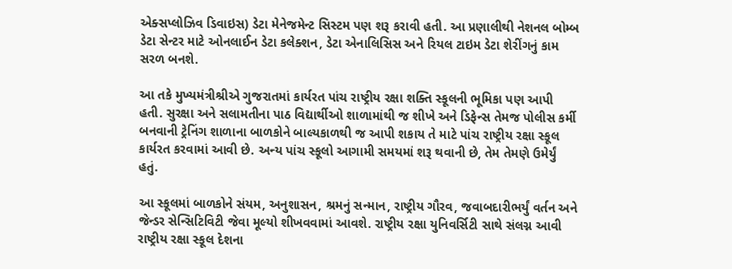એક્સપ્લોઝિવ ડિવાઇસ) ડેટા મેનેજમેન્ટ સિસ્ટમ પણ શરૂ કરાવી હતી. આ પ્રણાલીથી નેશનલ બોમ્બ ડેટા સેન્ટર માટે ઓનલાઈન ડેટા કલેક્શન, ડેટા એનાલિસિસ અને રિયલ ટાઇમ ડેટા શેરીંગનું કામ સરળ બનશે.

આ તકે મુખ્યમંત્રીશ્રીએ ગુજરાતમાં કાર્યરત પાંચ રાષ્ટ્રીય રક્ષા શક્તિ સ્કૂલની ભૂમિકા પણ આપી હતી. સુરક્ષા અને સલામતીના પાઠ વિદ્યાર્થીઓ શાળામાંથી જ શીખે અને ડિફેન્સ તેમજ પોલીસ કર્મી બનવાની ટ્રેનિંગ શાળાના બાળકોને બાલ્યકાળથી જ આપી શકાય તે માટે પાંચ રાષ્ટ્રીય રક્ષા સ્કૂલ કાર્યરત કરવામાં આવી છે. અન્ય પાંચ સ્કૂલો આગામી સમયમાં શરૂ થવાની છે, તેમ તેમણે ઉમેર્યું હતું.

આ સ્કૂલમાં બાળકોને સંયમ, અનુશાસન, શ્રમનું સન્માન, રાષ્ટ્રીય ગૌરવ, જવાબદારીભર્યું વર્તન અને જેન્ડર સેન્સિટિવિટી જેવા મૂલ્યો શીખવવામાં આવશે. રાષ્ટ્રીય રક્ષા યુનિવર્સિટી સાથે સંલગ્ન આવી રાષ્ટ્રીય રક્ષા સ્કૂલ દેશના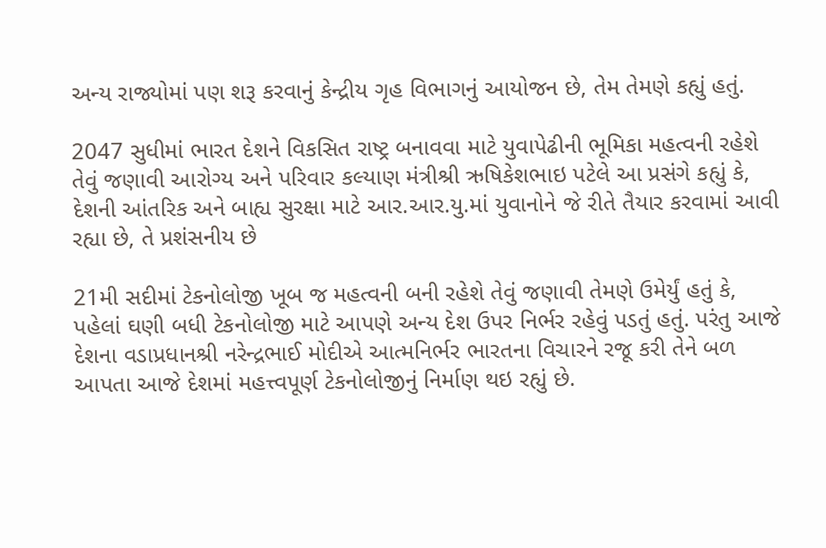અન્ય રાજ્યોમાં પણ શરૂ કરવાનું કેન્દ્રીય ગૃહ વિભાગનું આયોજન છે, તેમ તેમણે કહ્યું હતું.

2047 સુધીમાં ભારત દેશને વિકસિત રાષ્ટ્ર બનાવવા માટે યુવાપેઢીની ભૂમિકા મહત્વની રહેશે તેવું જણાવી આરોગ્ય અને પરિવાર કલ્યાણ મંત્રીશ્રી ઋષિકેશભાઇ પટેલે આ પ્રસંગે કહ્યું કે, દેશની આંતરિક અને બાહ્ય સુરક્ષા માટે આર.આર.યુ.માં યુવાનોને જે રીતે તૈયાર કરવામાં આવી રહ્યા છે, તે પ્રશંસનીય છે

21મી સદીમાં ટેકનોલોજી ખૂબ જ મહત્વની બની રહેશે તેવું જણાવી તેમણે ઉમેર્યું હતું કે, પહેલાં ઘણી બધી ટેકનોલોજી માટે આપણે અન્ય દેશ ઉપર નિર્ભર રહેવું પડતું હતું. પરંતુ આજે દેશના વડાપ્રધાનશ્રી નરેન્દ્રભાઈ મોદીએ આત્મનિર્ભર ભારતના વિચારને રજૂ કરી તેને બળ આપતા આજે દેશમાં મહત્ત્વપૂર્ણ ટેકનોલોજીનું નિર્માણ થઇ રહ્યું છે.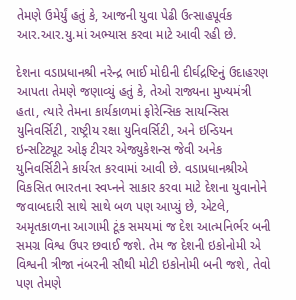તેમણે ઉમેર્યું હતું કે, આજની યુવા પેઢી ઉત્સાહપૂર્વક આર.આર.યુ.માં અભ્યાસ કરવા માટે આવી રહી છે.

દેશના વડાપ્રધાનશ્રી નરેન્દ્ર ભાઈ મોદીની દીર્ઘદ્રષ્ટિનું ઉદાહરણ આપતા તેમણે જણાવ્યું હતું કે, તેઓ રાજ્યના મુખ્યમંત્રી હતા, ત્યારે તેમના કાર્યકાળમાં ફોરેન્સિક સાયન્સિસ યુનિવર્સિટી, રાષ્ટ્રીય રક્ષા યુનિવર્સિટી, અને ઇન્ડિયન ઇન્સટિટ્યૂટ ઓફ ટીચર એજ્યુકેશન્સ જેવી અનેક યુનિવર્સિટીને કાર્યરત કરવામાં આવી છે. વડાપ્રધાનશ્રીએ વિકસિત ભારતના સ્વપ્નને સાકાર કરવા માટે દેશના યુવાનોને જવાબદારી સાથે સાથે બળ પણ આપ્યું છે, એટલે, અમૃતકાળના આગામી ટૂંક સમયમાં જ દેશ આત્મનિર્ભર બની સમગ્ર વિશ્વ ઉપર છવાઈ જશે. તેમ જ દેશની ઇકોનોમી એ વિશ્વની ત્રીજા નંબરની સૌથી મોટી ઇકોનોમી બની જશે, તેવો પણ તેમણે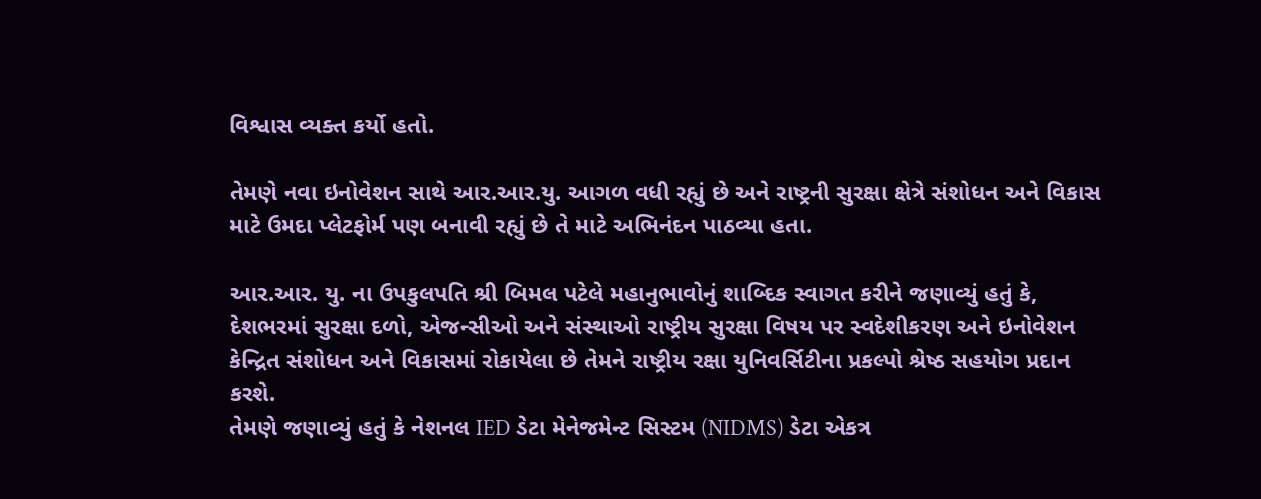વિશ્વાસ વ્યક્ત કર્યો હતો.

તેમણે નવા ઇનોવેશન સાથે આર.આર.યુ. આગળ વધી રહ્યું છે અને રાષ્ટ્રની સુરક્ષા ક્ષેત્રે સંશોધન અને વિકાસ માટે ઉમદા પ્લેટફોર્મ પણ બનાવી રહ્યું છે તે માટે અભિનંદન પાઠવ્યા હતા.

આર.આર. યુ. ના ઉપકુલપતિ શ્રી બિમલ પટેલે મહાનુભાવોનું શાબ્દિક સ્વાગત કરીને જણાવ્યું હતું કે, દેશભરમાં સુરક્ષા દળો, એજન્સીઓ અને સંસ્થાઓ રાષ્ટ્રીય સુરક્ષા વિષય પર સ્વદેશીકરણ અને ઇનોવેશન કેન્દ્રિત સંશોધન અને વિકાસમાં રોકાયેલા છે તેમને રાષ્ટ્રીય રક્ષા યુનિવર્સિટીના પ્રકલ્પો શ્રેષ્ઠ સહયોગ પ્રદાન કરશે.
તેમણે જણાવ્યું હતું કે નેશનલ IED ડેટા મેનેજમેન્ટ સિસ્ટમ (NIDMS) ડેટા એકત્ર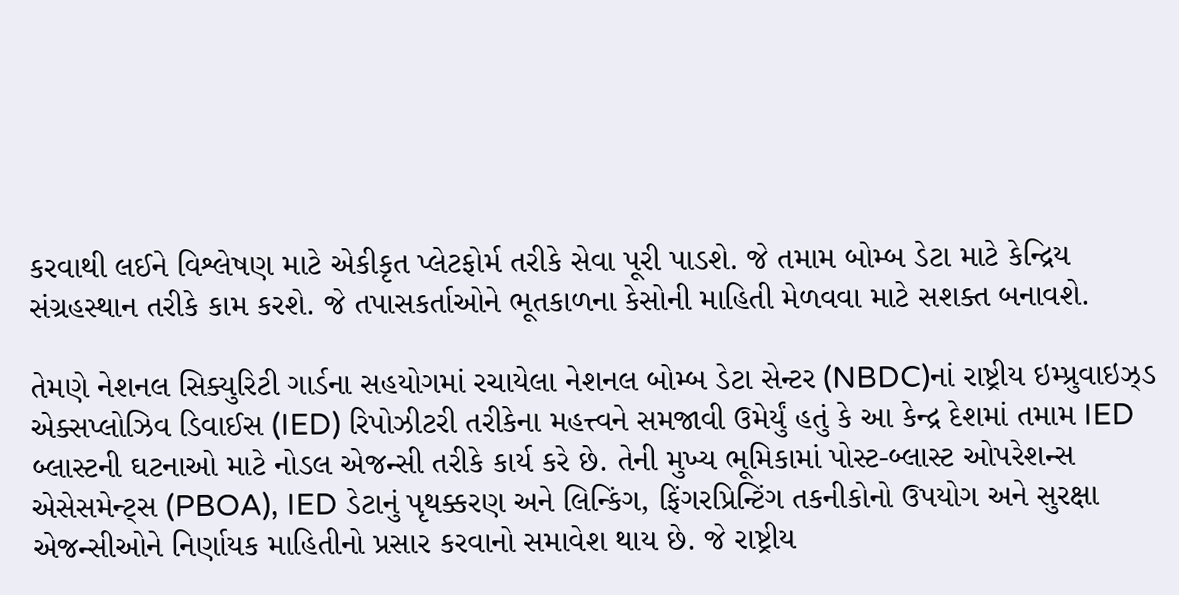કરવાથી લઈને વિશ્લેષણ માટે એકીકૃત પ્લેટફોર્મ તરીકે સેવા પૂરી પાડશે. જે તમામ બોમ્બ ડેટા માટે કેન્દ્રિય સંગ્રહસ્થાન તરીકે કામ કરશે. જે તપાસકર્તાઓને ભૂતકાળના કેસોની માહિતી મેળવવા માટે સશક્ત બનાવશે.

તેમણે નેશનલ સિક્યુરિટી ગાર્ડના સહયોગમાં રચાયેલા નેશનલ બોમ્બ ડેટા સેન્ટર (NBDC)નાં રાષ્ટ્રીય ઇમ્પ્રુવાઇઝ્ડ એક્સપ્લોઝિવ ડિવાઈસ (IED) રિપોઝીટરી તરીકેના મહત્ત્વને સમજાવી ઉમેર્યું હતું કે આ કેન્દ્ર દેશમાં તમામ IED બ્લાસ્ટની ઘટનાઓ માટે નોડલ એજન્સી તરીકે કાર્ય કરે છે. તેની મુખ્ય ભૂમિકામાં પોસ્ટ-બ્લાસ્ટ ઓપરેશન્સ એસેસમેન્ટ્સ (PBOA), IED ડેટાનું પૃથક્કરણ અને લિન્કિંગ, ફિંગરપ્રિન્ટિંગ તકનીકોનો ઉપયોગ અને સુરક્ષા એજન્સીઓને નિર્ણાયક માહિતીનો પ્રસાર કરવાનો સમાવેશ થાય છે. જે રાષ્ટ્રીય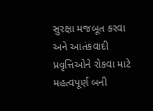સુરક્ષા મજબૂત કરવા અને આતંકવાદી પ્રવૃત્તિઓને રોકવા માટે મહત્વપૂર્ણ બની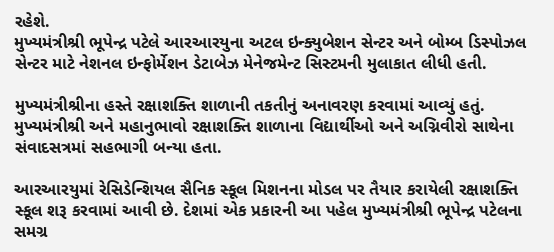રહેશે.
મુખ્યમંત્રીશ્રી ભૂપેન્દ્ર પટેલે આરઆરયુના અટલ ઇન્ક્યુબેશન સેન્ટર અને બોમ્બ ડિસ્પોઝલ સેન્ટર માટે નેશનલ ઇન્ફોર્મેશન ડેટાબેઝ મેનેજમેન્ટ સિસ્ટમની મુલાકાત લીધી હતી.

મુખ્યમંત્રીશ્રીના હસ્તે રક્ષાશક્તિ શાળાની તકતીનું અનાવરણ કરવામાં આવ્યું હતું. મુખ્યમંત્રીશ્રી અને મહાનુભાવો રક્ષાશક્તિ શાળાના વિદ્યાર્થીઓ અને અગ્નિવીરો સાથેના સંવાદસત્રમાં સહભાગી બન્યા હતા.

આરઆરયુમાં રેસિડેન્શિયલ સૈનિક સ્કૂલ મિશનના મોડલ પર તૈયાર કરાયેલી રક્ષાશક્તિ સ્કૂલ શરૂ કરવામાં આવી છે. દેશમાં એક પ્રકારની આ પહેલ મુખ્યમંત્રીશ્રી ભૂપેન્દ્ર પટેલના સમગ્ર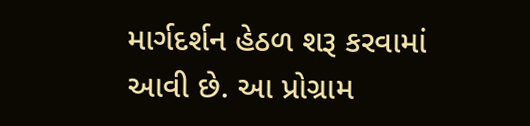માર્ગદર્શન હેઠળ શરૂ કરવામાં આવી છે. આ પ્રોગ્રામ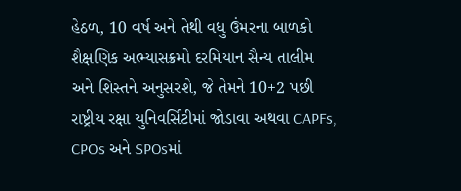હેઠળ, 10 વર્ષ અને તેથી વધુ ઉંમરના બાળકો શૈક્ષણિક અભ્યાસક્રમો દરમિયાન સૈન્ય તાલીમ અને શિસ્તને અનુસરશે, જે તેમને 10+2 પછી રાષ્ટ્રીય રક્ષા યુનિવર્સિટીમાં જોડાવા અથવા CAPFs, CPOs અને SPOsમાં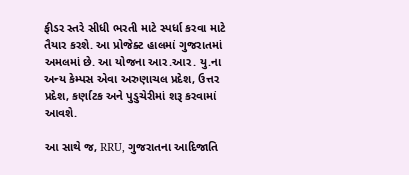ફીડર સ્તરે સીધી ભરતી માટે સ્પર્ધા કરવા માટે તૈયાર કરશે. આ પ્રોજેક્ટ હાલમાં ગુજરાતમાં અમલમાં છે. આ યોજના આર.આર. યુ.ના અન્ય કેમ્પસ એવા અરુણાચલ પ્રદેશ, ઉત્તર પ્રદેશ, કર્ણાટક અને પુડુચેરીમાં શરૂ કરવામાં આવશે.

આ સાથે જ, RRU, ગુજરાતના આદિજાતિ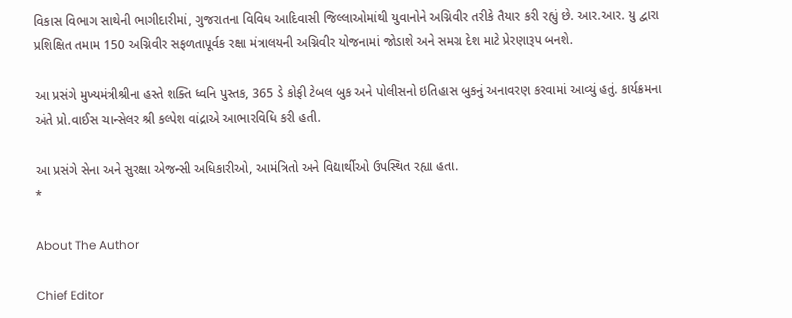વિકાસ વિભાગ સાથેની ભાગીદારીમાં, ગુજરાતના વિવિધ આદિવાસી જિલ્લાઓમાંથી યુવાનોને અગ્નિવીર તરીકે તૈયાર કરી રહ્યું છે. આર.આર. યુ દ્વારા પ્રશિક્ષિત તમામ 150 અગ્નિવીર સફળતાપૂર્વક રક્ષા મંત્રાલયની અગ્નિવીર યોજનામાં જોડાશે અને સમગ્ર દેશ માટે પ્રેરણારૂપ બનશે.

આ પ્રસંગે મુખ્યમંત્રીશ્રીના હસ્તે શક્તિ ધ્વનિ પુસ્તક, 365 ડે કોફી ટેબલ બુક અને પોલીસનો ઇતિહાસ બુકનું અનાવરણ કરવામાં આવ્યું હતું. કાર્યક્રમના અંતે પ્રો.વાઈસ ચાન્સેલર શ્રી કલ્પેશ વાંદ્રાએ આભારવિધિ કરી હતી.

આ પ્રસંગે સેના અને સુરક્ષા એજન્સી અધિકારીઓ, આમંત્રિતો અને વિદ્યાર્થીઓ ઉપસ્થિત રહ્યા હતા.
*

About The Author

Chief Editor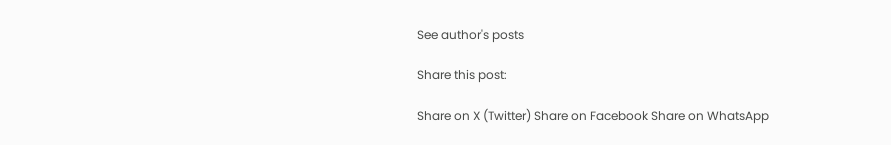See author's posts

Share this post:

Share on X (Twitter) Share on Facebook Share on WhatsApp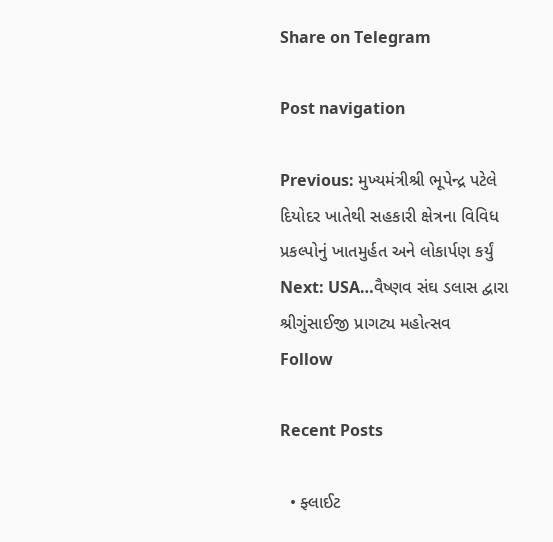Share on Telegram

Post navigation

Previous: મુખ્યમંત્રીશ્રી ભૂપેન્દ્ર પટેલે દિયોદર ખાતેથી સહકારી ક્ષેત્રના વિવિધ પ્રકલ્પોનું ખાતમુર્હત અને લોકાર્પણ કર્યું
Next: USA…વૈષ્ણવ સંઘ ડલાસ દ્વારા શ્રીગુંસાઈજી પ્રાગટ્ય મહોત્સવ
Follow

Recent Posts

  • ફ્લાઈટ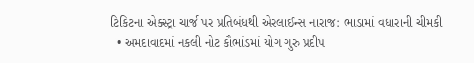ટિકિટના એક્સ્ટ્રા ચાર્જ પર પ્રતિબંધથી એરલાઈન્સ નારાજ: ભાડામાં વધારાની ચીમકી
  • અમદાવાદમાં નકલી નોટ કૌભાંડમાં યોગ ગુરુ પ્રદીપ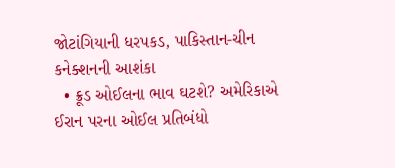જોટાંગિયાની ધરપકડ, પાકિસ્તાન-ચીન કનેક્શનની આશંકા
  • ક્રૂડ ઓઈલના ભાવ ઘટશે? અમેરિકાએ ઈરાન પરના ઓઈલ પ્રતિબંધો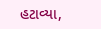હટાવ્યા,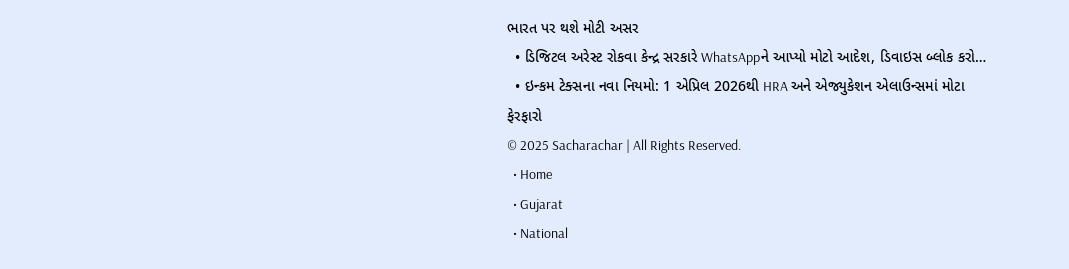ભારત પર થશે મોટી અસર
  • ડિજિટલ અરેસ્ટ રોકવા કેન્દ્ર સરકારે WhatsAppને આપ્યો મોટો આદેશ, ડિવાઇસ બ્લોક કરો…
  • ઇન્કમ ટેક્સના નવા નિયમો: 1 એપ્રિલ 2026થી HRA અને એજ્યુકેશન એલાઉન્સમાં મોટા ફેરફારો
© 2025 Sacharachar | All Rights Reserved.
  • Home
  • Gujarat
  • National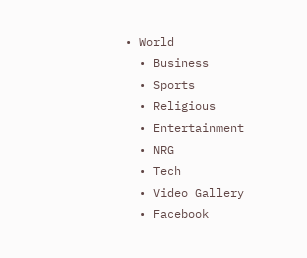• World
  • Business
  • Sports
  • Religious
  • Entertainment
  • NRG
  • Tech
  • Video Gallery
  • Facebook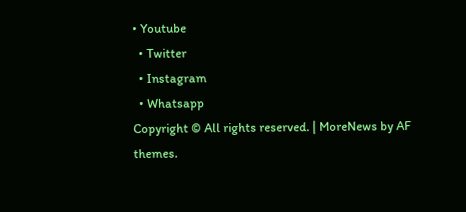• Youtube
  • Twitter
  • Instagram
  • Whatsapp
Copyright © All rights reserved. | MoreNews by AF themes.